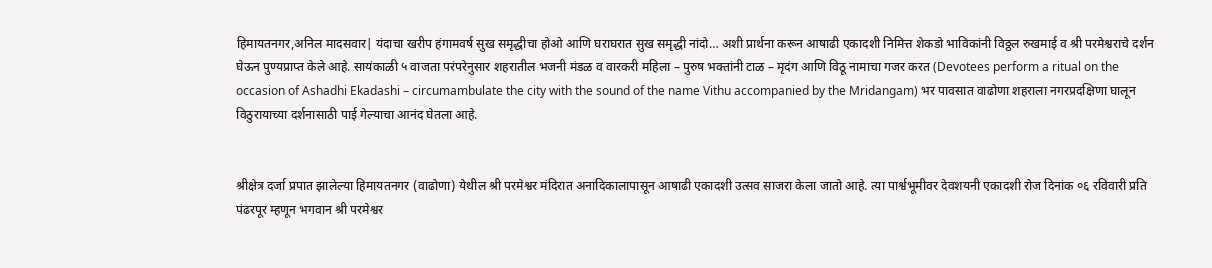हिमायतनगर,अनिल मादसवार| यंदाचा खरीप हंगामवर्ष सुख समृद्धीचा होओ आणि घराघरात सुख समृद्धी नांदो… अशी प्रार्थना करून आषाढी एकादशी निमित्त शेकडो भाविकांनी विठ्ठल रुखमाई व श्री परमेश्वराचे दर्शन घेऊन पुण्यप्राप्त केले आहे. सायंकाळी ५ वाजता परंपरेनुसार शहरातील भजनी मंडळ व वारकरी महिला – पुरुष भक्तांनी टाळ – मृदंग आणि विठू नामाचा गजर करत (Devotees perform a ritual on the occasion of Ashadhi Ekadashi – circumambulate the city with the sound of the name Vithu accompanied by the Mridangam) भर पावसात वाढोणा शहराला नगरप्रदक्षिणा घालून विठुरायाच्या दर्शनासाठी पाई गेल्याचा आनंद घेतला आहे.


श्रीक्षेत्र दर्जा प्रपात झालेल्या हिमायतनगर (वाढोणा) येथील श्री परमेश्वर मंदिरात अनादिकालापासून आषाढी एकादशी उत्सव साजरा केला जातो आहे. त्या पार्श्वभूमीवर देवशयनी एकादशी रोज दिनांक ०६ रविवारी प्रति पंढरपूर म्हणून भगवान श्री परमेश्वर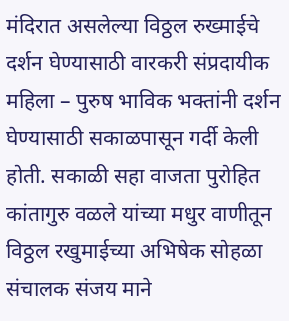मंदिरात असलेल्या विठ्ठल रुख्माईचे दर्शन घेण्यासाठी वारकरी संप्रदायीक महिला – पुरुष भाविक भक्तांनी दर्शन घेण्यासाठी सकाळपासून गर्दी केली होती. सकाळी सहा वाजता पुरोहित कांतागुरु वळले यांच्या मधुर वाणीतून विठ्ठल रखुमाईच्या अभिषेक सोहळा संचालक संजय माने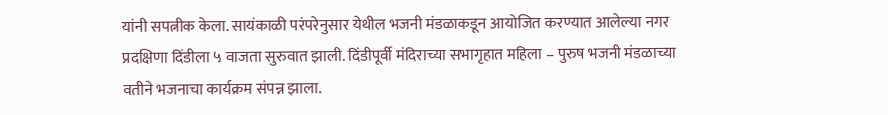यांनी सपत्नीक केला. सायंकाळी परंपरेनुसार येथील भजनी मंडळाकडून आयोजित करण्यात आलेल्या नगर प्रदक्षिणा दिंडीला ५ वाजता सुरुवात झाली. दिंडीपूर्वी मंदिराच्या सभागृहात महिला – पुरुष भजनी मंडळाच्या वतीने भजनाचा कार्यक्रम संपन्न झाला.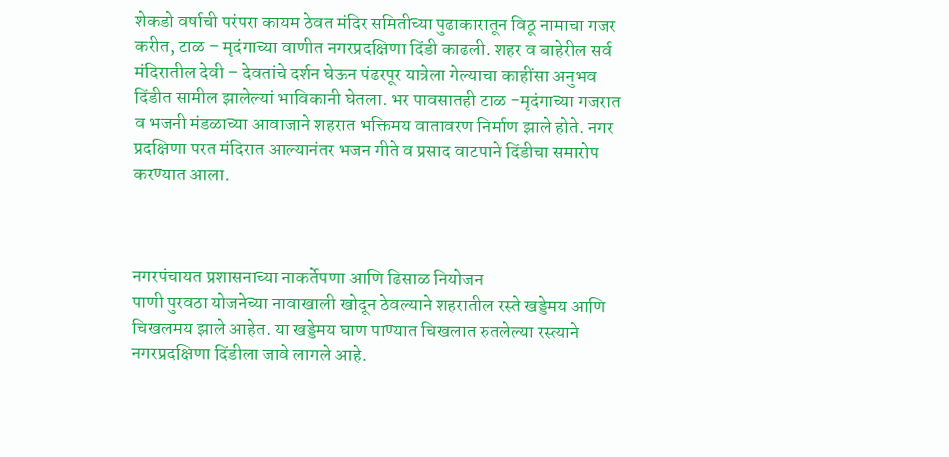शेकडो वर्षाची परंपरा कायम ठेवत मंदिर समितीच्या पुढाकारातून विठू नामाचा गजर करीत, टाळ – मृदंगाच्या वाणीत नगरप्रदक्षिणा दिंडी काढली. शहर व बाहेरील सर्व मंदिरातील देवी – देवतांचे दर्शन घेऊन पंढरपूर यात्रेला गेल्याचा काहींसा अनुभव दिंडीत सामील झालेल्यां भाविकानी घेतला. भर पावसातही टाळ -मृदंगाच्या गजरात व भजनी मंडळाच्या आवाजाने शहरात भक्तिमय वातावरण निर्माण झाले होते. नगर प्रदक्षिणा परत मंदिरात आल्यानंतर भजन गीते व प्रसाद वाटपाने दिंडीचा समारोप करण्यात आला.



नगरपंचायत प्रशासनाच्या नाकर्तेपणा आणि ढिसाळ नियोजन
पाणी पुरवठा योजनेच्या नावाखाली खोदून ठेवल्याने शहरातील रस्ते खड्डेमय आणि चिखलमय झाले आहेत. या खड्डेमय घाण पाण्यात चिखलात रुतलेल्या रस्त्याने नगरप्रदक्षिणा दिंडीला जावे लागले आहे.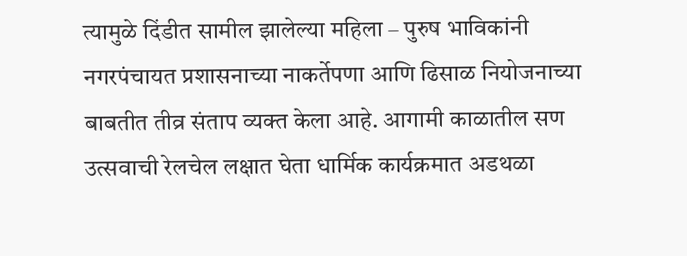त्यामुळे दिंडीत सामील झालेल्या महिला – पुरुष भाविकांनी नगरपंचायत प्रशासनाच्या नाकर्तेपणा आणि ढिसाळ नियोजनाच्या बाबतीत तीव्र संताप व्यक्त केला आहे. आगामी काळातील सण उत्सवाची रेलचेल लक्षात घेता धार्मिक कार्यक्रमात अडथळा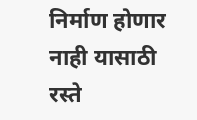निर्माण होणार नाही यासाठी रस्ते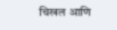चिखल आणि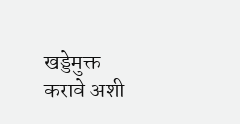खड्डेमुक्त करावे अशी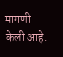मागणी केली आहे.